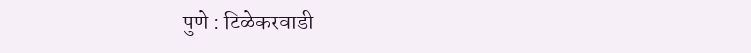पुणे : टिळेकरवाडी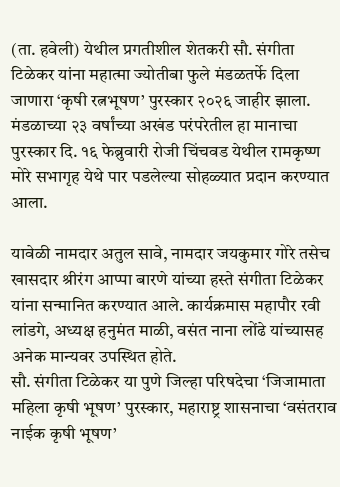(ता. हवेली) येथील प्रगतीशील शेतकरी सौ. संगीता टिळेकर यांना महात्मा ज्योतीबा फुले मंडळतर्फे दिला जाणारा ‘कृषी रत्नभूषण’ पुरस्कार २०२६ जाहीर झाला. मंडळाच्या २३ वर्षांच्या अखंड परंपरेतील हा मानाचा पुरस्कार दि. १६ फेब्रुवारी रोजी चिंचवड येथील रामकृष्ण मोरे सभागृह येथे पार पडलेल्या सोहळ्यात प्रदान करण्यात आला.

यावेळी नामदार अतुल सावे, नामदार जयकुमार गोरे तसेच खासदार श्रीरंग आप्पा बारणे यांच्या हस्ते संगीता टिळेकर यांना सन्मानित करण्यात आले. कार्यक्रमास महापौर रवी लांडगे, अध्यक्ष हनुमंत माळी, वसंत नाना लोंढे यांच्यासह अनेक मान्यवर उपस्थित होते.
सौ. संगीता टिळेकर या पुणे जिल्हा परिषदेचा ‘जिजामाता महिला कृषी भूषण’ पुरस्कार, महाराष्ट्र शासनाचा ‘वसंतराव नाईक कृषी भूषण’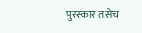पुरस्कार तसेच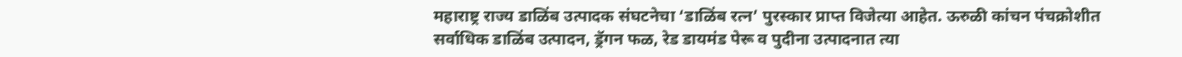महाराष्ट्र राज्य डाळिंब उत्पादक संघटनेचा ‘डाळिंब रत्न’ पुरस्कार प्राप्त विजेत्या आहेत. ऊरुळी कांचन पंचक्रोशीत सर्वाधिक डाळिंब उत्पादन, ड्रॅगन फळ, रेड डायमंड पेरू व पुदीना उत्पादनात त्या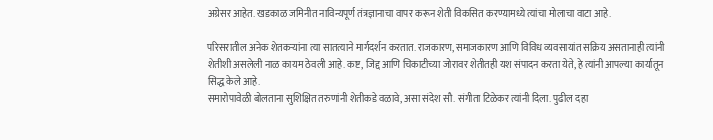अग्रेसर आहेत. खडकाळ जमिनीत नाविन्यपूर्ण तंत्रज्ञानाचा वापर करून शेती विकसित करण्यामध्ये त्यांचा मोलाचा वाटा आहे.

परिसरातील अनेक शेतकऱ्यांना त्या सातत्याने मार्गदर्शन करतात. राजकारण, समाजकारण आणि विविध व्यवसायांत सक्रिय असतानाही त्यांनी शेतीशी असलेली नाळ कायम ठेवली आहे. कष्ट, जिद्द आणि चिकाटीच्या जोरावर शेतीतही यश संपादन करता येते, हे त्यांनी आपल्या कार्यातून सिद्ध केले आहे.
समारोपावेळी बोलताना सुशिक्षित तरुणांनी शेतीकडे वळावे, असा संदेश सौ. संगीता टिळेकर त्यांनी दिला. पुढील दहा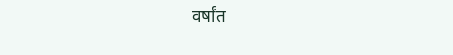वर्षांत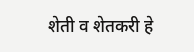शेती व शेतकरी हे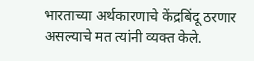भारताच्या अर्थकारणाचे केंद्रबिंदू ठरणार असल्याचे मत त्यांनी व्यक्त केले.